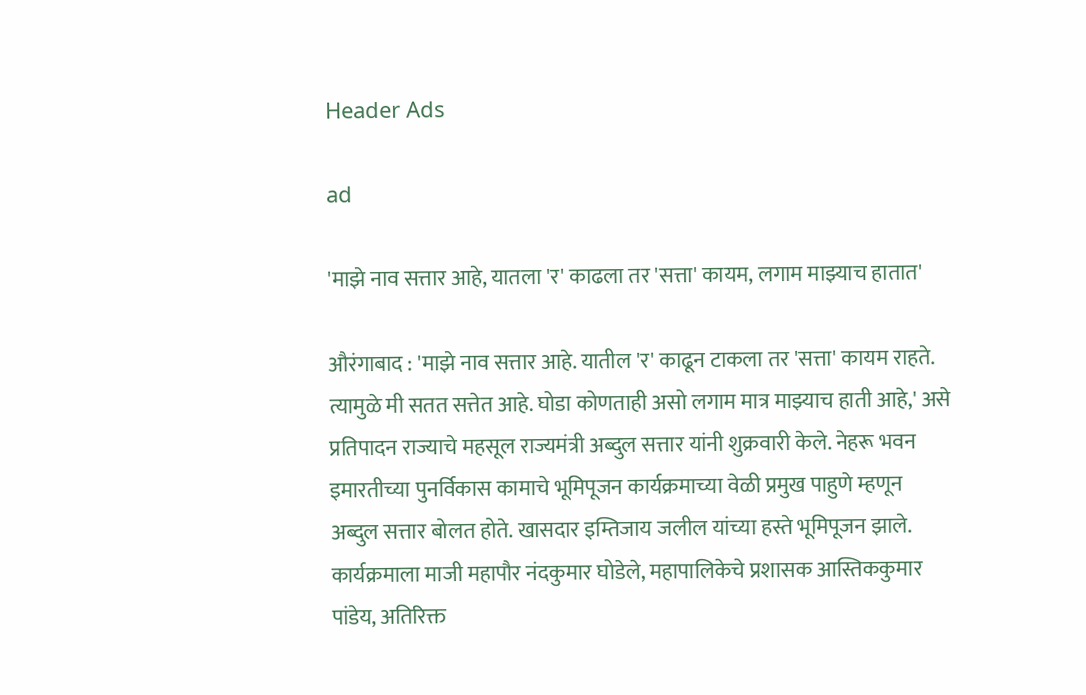Header Ads

ad

'माझे नाव सत्तार आहे, यातला 'र' काढला तर 'सत्ता' कायम, लगाम माझ्याच हातात'

औरंगाबाद : 'माझे नाव सत्तार आहे. यातील 'र' काढून टाकला तर 'सत्ता' कायम राहते. त्यामुळे मी सतत सत्तेत आहे. घोडा कोणताही असो लगाम मात्र माझ्याच हाती आहे,' असे प्रतिपादन राज्याचे महसूल राज्यमंत्री अब्दुल सत्तार यांनी शुक्रवारी केले. नेहरू भवन इमारतीच्या पुनर्विकास कामाचे भूमिपूजन कार्यक्रमाच्या वेळी प्रमुख पाहुणे म्हणून अब्दुल सत्तार बोलत होते. खासदार इम्तिजाय जलील यांच्या हस्ते भूमिपूजन झाले. कार्यक्रमाला माजी महापौर नंदकुमार घोडेले, महापालिकेचे प्रशासक आस्तिककुमार पांडेय, अतिरिक्त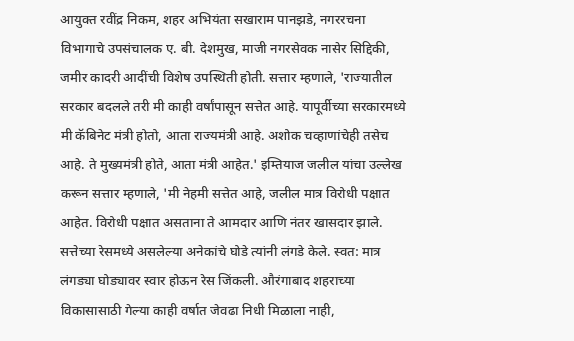आयुक्त रवींद्र निकम, शहर अभियंता सखाराम पानझडे, नगररचना विभागाचे उपसंचालक ए. बी. देशमुख, माजी नगरसेवक नासेर सिद्दिकी, जमीर कादरी आदींची विशेष उपस्थिती होती. सत्तार म्हणाले, 'राज्यातील सरकार बदलले तरी मी काही वर्षांपासून सत्तेत आहे. यापूर्वीच्या सरकारमध्ये मी कॅबिनेट मंत्री होतो, आता राज्यमंत्री आहे. अशोक चव्हाणांचेही तसेच आहे. ते मुख्यमंत्री होते, आता मंत्री आहेत.' इम्तियाज जलील यांचा उल्लेख करून सत्तार म्हणाले, 'मी नेहमी सत्तेत आहे, जलील मात्र विरोधी पक्षात आहेत. विरोधी पक्षात असताना ते आमदार आणि नंतर खासदार झाले. सत्तेच्या रेसमध्ये असलेल्या अनेकांचे घोडे त्यांनी लंगडे केले. स्वत: मात्र लंगड्या घोड्यावर स्वार होऊन रेस जिंकली. औरंगाबाद शहराच्या विकासासाठी गेल्या काही वर्षात जेवढा निधी मिळाला नाही,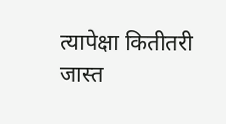त्यापेक्षा कितीतरी जास्त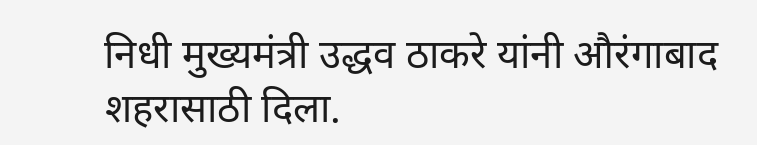निधी मुख्यमंत्री उद्धव ठाकरे यांनी औरंगाबाद शहरासाठी दिला.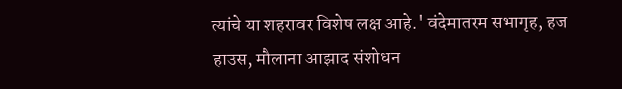त्यांचे या शहरावर विशेष लक्ष आहे.' वंदेमातरम सभागृह, हज हाउस, मौलाना आझाद संशोधन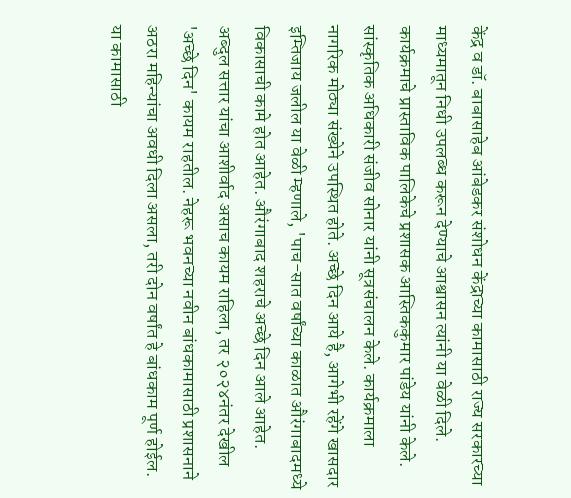केंद्र व डॉ. बाबासाहेब आंबेडकर संशोधन केंद्राच्या कामासाठी राज्य सरकारच्या माध्यमातून निधी उपलब्ध करून देण्याचे आश्वासन त्यांनी या वेळी दिले. कार्यक्रमाचे प्रास्ताविक पालिकेचे प्रशासक आस्तिककुमार पांडेय यांनी केले. सांस्कृतिक अधिकारी संजीव सोनार यांनी सूत्रसंचालन केले. कार्यक्रमाला नागरिक मोठ्या संख्येने उपस्थित होते. अच्छे दिन आये है, आगेभी रहेंगे खासदार इम्तिजाय जलील या वेळी म्हणाले, 'पाच-सात वर्षांच्या काळात औरंगाबादमध्ये विकासाची कामे होत आहेत. औरंगाबाद शहराचे अच्छे दिन आले आहेत. अब्दुल सत्तार यांचा आशीर्वाद असाच कायम राहिला, तर २०२४नंतर देखील 'अच्छे दिन' कायम राहतील. नेहरू भवनच्या नवीन बांधकामासाठी प्रशासनाने अठरा महिन्यांचा अवधी दिला असला, तरी दोन वर्षांत हे बांधकाम पूर्ण होईल. या कामासाठी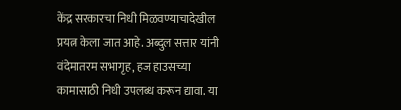केंद्र सरकारचा निधी मिळवण्याचादेखील प्रयत्न केला जात आहे. अब्दुल सत्तार यांनी वंदेमातरम सभागृह, हज हाउसच्या कामासाठी निधी उपलब्ध करून द्यावा. या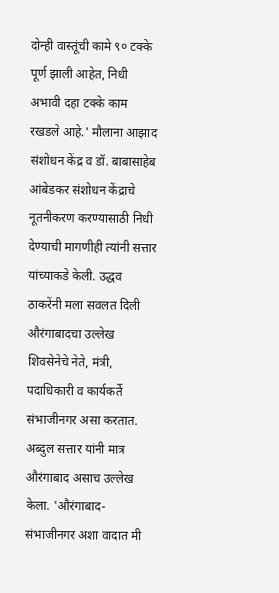दोन्ही वास्तूंची कामे ९० टक्के पूर्ण झाली आहेत, निधी अभावी दहा टक्के काम रखडले आहे.' मौलाना आझाद संशोधन केंद्र व डॉ. बाबासाहेब आंबेडकर संशोधन केंद्राचे नूतनीकरण करण्यासाठी निधी देण्याची मागणीही त्यांनी सत्तार यांच्याकडे केली. उद्धव ठाकरेंनी मला सवलत दिली औरंगाबादचा उल्लेख शिवसेनेचे नेते, मंत्री, पदाधिकारी व कार्यकर्ते संभाजीनगर असा करतात. अब्दुल सत्तार यांनी मात्र औरंगाबाद असाच उल्लेख केला. 'औरंगाबाद-संभाजीनगर अशा वादात मी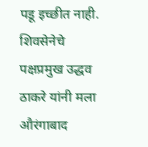पडू इच्छीत नाही. शिवसेनेचे पक्षप्रमुख उद्धव ठाकरे यांनी मला औरंगाबाद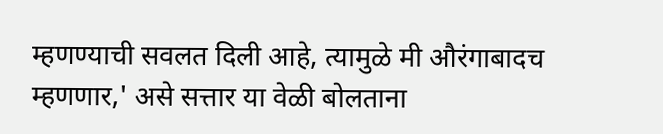म्हणण्याची सवलत दिली आहे, त्यामुळे मी औरंगाबादच म्हणणार,' असे सत्तार या वेळी बोलताना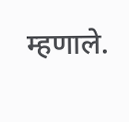म्हणाले.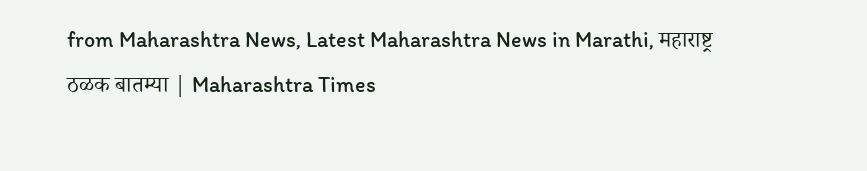from Maharashtra News, Latest Maharashtra News in Marathi, महाराष्ट्र ठळक बातम्या | Maharashtra Times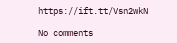https://ift.tt/Vsn2wkN

No comments